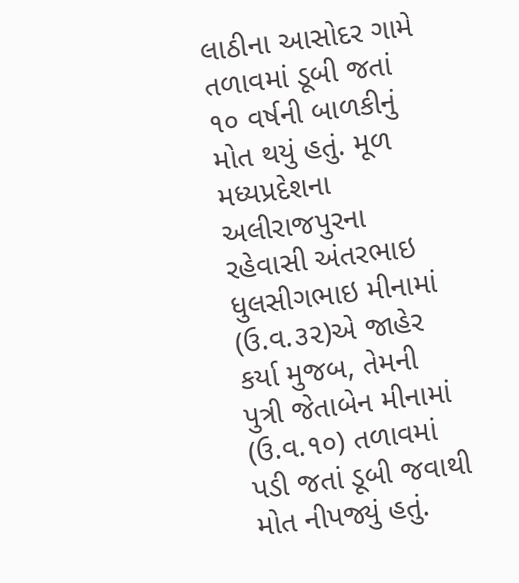લાઠીના આસોદર ગામે તળાવમાં ડૂબી જતાં ૧૦ વર્ષની બાળકીનું મોત થયું હતું. મૂળ મધ્યપ્રદેશના અલીરાજપુરના રહેવાસી અંતરભાઇ ધુલસીગભાઇ મીનામાં (ઉ.વ.૩૨)એ જાહેર કર્યા મુજબ, તેમની પુત્રી જેતાબેન મીનામાં (ઉ.વ.૧૦) તળાવમાં પડી જતાં ડૂબી જવાથી મોત નીપજ્યું હતું.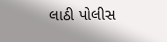લાઠી પોલીસ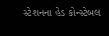સ્ટેશનના હેડ કોન્સ્ટેબલ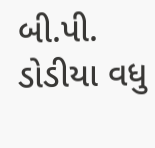બી.પી. ડોડીયા વધુ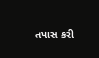તપાસ કરી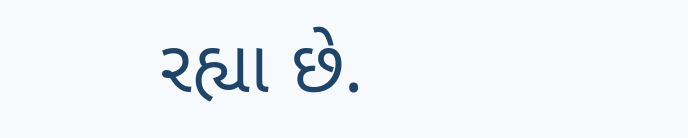રહ્યા છે.